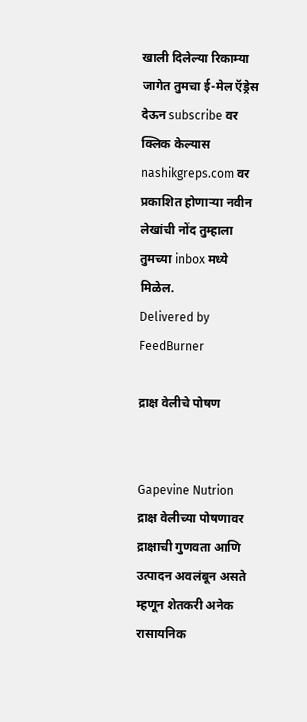खाली दिलेल्या रिकाम्या जागेत तुमचा ई-मेल ऍड्रेस देऊन subscribe वर क्लिक केल्यास nashikgreps.com वर प्रकाशित होणार्‍या नवीन लेखांची नोंद तुम्हाला तुमच्या inbox मध्ये मिळेल.
Delivered by FeedBurner

द्राक्ष वेलीचे पोषण


Gapevine Nutrion
द्राक्ष वेलीच्या पोषणावर द्राक्षाची गुणवता आणि उत्पादन अवलंबून असते म्हणून शेतकरी अनेक रासायनिक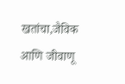खतांचा,जैविक आणि जीवाणू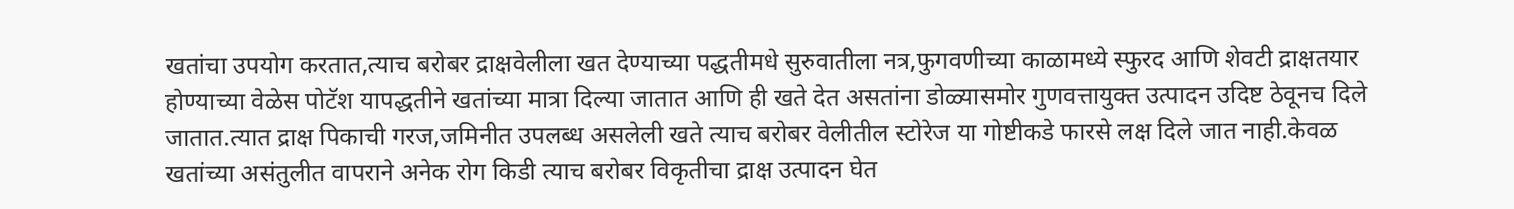खतांचा उपयोग करतात,त्याच बरोबर द्राक्षवेलीला खत देण्याच्या पद्धतीमधे सुरुवातीला नत्र,फुगवणीच्या काळामध्ये स्फुरद आणि शेवटी द्राक्षतयार होण्याच्या वेळेस पोटॅश यापद्धतीने खतांच्या मात्रा दिल्या जातात आणि ही खते देत असतांना डोळ्यासमोर गुणवत्तायुक्त उत्पादन उदिष्ट ठेवूनच दिले जातात.त्यात द्राक्ष पिकाची गरज,जमिनीत उपलब्ध असलेली खते त्याच बरोबर वेलीतील स्टोरेज या गोष्टीकडे फारसे लक्ष दिले जात नाही.केवळ खतांच्या असंतुलीत वापराने अनेक रोग किडी त्याच बरोबर विकृतीचा द्राक्ष उत्पादन घेत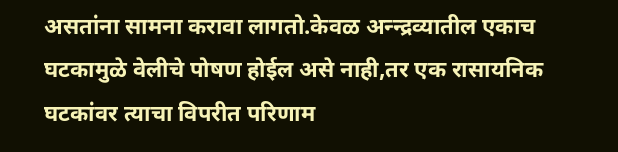असतांना सामना करावा लागतो.केवळ अन्न्द्रव्यातील एकाच घटकामुळे वेलीचे पोषण होईल असे नाही,तर एक रासायनिक घटकांवर त्याचा विपरीत परिणाम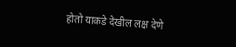होतो याकडे देखील लक्ष देणे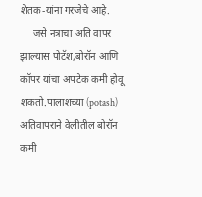शेतक-यांना गरजेचे आहे.
     जसे नत्राचा अति वापर झाल्यास पोटॅश,बोरॉन आणि कॉपर यांचा अपटेक कमी होवू शकतो.पालाशच्या (potash) अतिवापराने वेलीतील बोरॉन कमी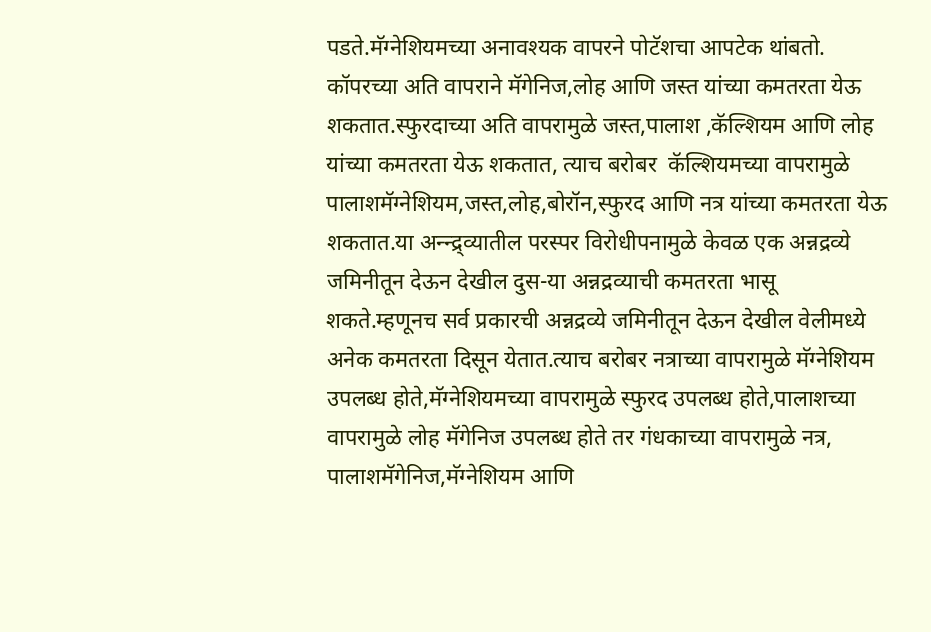पडते.मॅग्नेशियमच्या अनावश्यक वापरने पोटॅशचा आपटेक थांबतो. कॉपरच्या अति वापराने मॅगेनिज,लोह आणि जस्त यांच्या कमतरता येऊ शकतात.स्फुरदाच्या अति वापरामुळे जस्त,पालाश ,कॅल्शियम आणि लोह यांच्या कमतरता येऊ शकतात, त्याच बरोबर  कॅल्शियमच्या वापरामुळे पालाशमॅग्नेशियम,जस्त,लोह,बोरॉन,स्फुरद आणि नत्र यांच्या कमतरता येऊ शकतात.या अन्न्द्र्व्यातील परस्पर विरोधीपनामुळे केवळ एक अन्नद्रव्ये जमिनीतून देऊन देखील दुस-या अन्नद्रव्याची कमतरता भासू शकते.म्हणूनच सर्व प्रकारची अन्नद्रव्ये जमिनीतून देऊन देखील वेलीमध्ये अनेक कमतरता दिसून येतात.त्याच बरोबर नत्राच्या वापरामुळे मॅग्नेशियम उपलब्ध होते,मॅग्नेशियमच्या वापरामुळे स्फुरद उपलब्ध होते,पालाशच्या वापरामुळे लोह मॅगेनिज उपलब्ध होते तर गंधकाच्या वापरामुळे नत्र, पालाशमॅगेनिज,मॅग्नेशियम आणि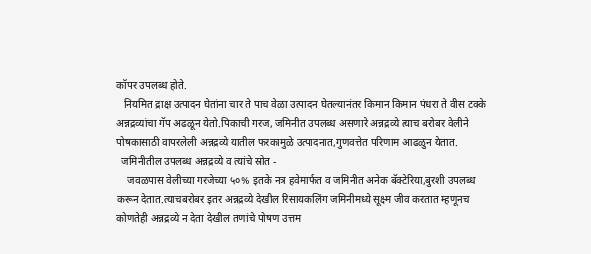कॉपर उपलब्ध होते.
   नियमित द्राक्ष उत्पादन घेतांना चार ते पाच वेळा उत्पादन घेतल्यानंतर किमान किमान पंधरा ते वीस टक्के अन्नद्रव्यांचा गॅप अढळून येतो.पिकाची गरज, जमिनीत उपलब्ध असणारे अन्नद्रव्ये त्याच बरोबर वेलीने पोषकासाठी वापरलेली अन्नद्रव्ये यातील फरकामुळे उत्पादनात,गुणवत्तेत परिणाम आढळुन येतात.
  जमिनीतील उपलब्ध अन्नद्रव्ये व त्यांचे स्रोत -
    जवळपास वेलीच्या गरजेच्या ५०% इतके नत्र हवेमार्फत व जमिनीत अनेक बॅक्टेरिया,बुरशी उपलब्ध करून देतात.त्याचबरोबर इतर अन्नद्रव्ये देखील रिसायकलिंग जमिनीमध्ये सूक्ष्म जीव करतात म्हणूनच कोणतेही अन्नद्रव्ये न देता देखील तणांचे पोषण उत्तम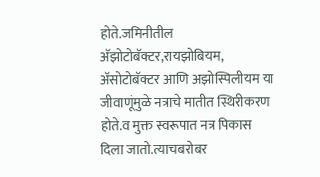होते.जमिनीतील अ‍ॅझोटोबॅक्टर,रायझोबियम, अ‍ॅसोटोबॅक्टर आणि अझोस्पिलीयम या जीवाणूंमुळे नत्राचे मातीत स्थिरीकरण होते.व मुक्त स्वरूपात नत्र पिकास  दिला जातो.त्याचबरोबर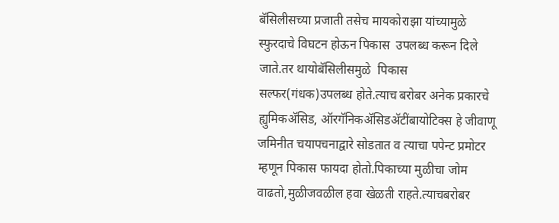बॅसिलीसच्या प्रजाती तसेच मायकोराझा यांच्यामुळे स्फुरदाचे विघटन होऊन पिकास  उपलब्ध करून दिले जाते.तर थायोबॅसिलीसमुळे  पिकास सल्फर(गंधक)उपलब्ध होते.त्याच बरोबर अनेक प्रकारचे ह्युमिकअ‍ॅसिड, ऑरगॅनिकअ‍ॅसिडअ‍ॅटींबायोटिक्स हे जीवाणू जमिनीत चयापचनाद्वारे सोडतात व त्याचा पपेन्ट प्रमोटर म्हणून पिकास फायदा होतो.पिकाच्या मुळीचा जोम वाढतो,मुळीजवळील हवा खेळती राहते.त्याचबरोबर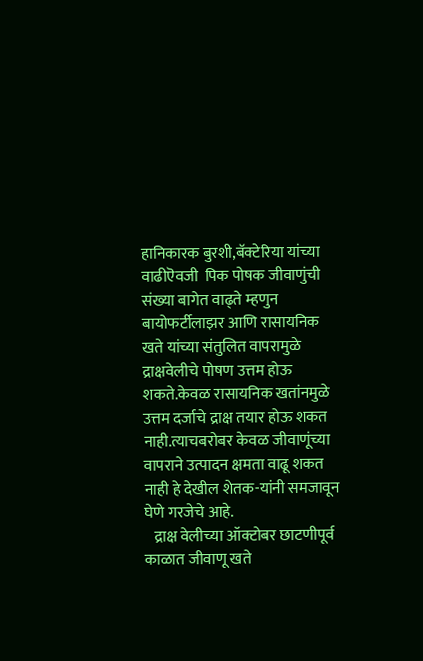हानिकारक बुरशी,बॅक्टेरिया यांच्या वाढीऎवजी  पिक पोषक जीवाणुंची संख्या बागेत वाढ्ते म्हणुन बायोफर्टीलाझर आणि रासायनिक खते यांच्या संतुलित वापरामुळे द्राक्षवेलीचे पोषण उत्तम होऊ शकते.केवळ रासायनिक खतांनमुळे उत्तम दर्जाचे द्राक्ष तयार होऊ शकत नाही.त्याचबरोबर केवळ जीवाणूंच्या  वापराने उत्पादन क्षमता वाढू शकत नाही हे देखील शेतक-यांनी समजावून घेणे गरजेचे आहे.
   द्राक्ष वेलीच्या ऑक्टोबर छाटणीपूर्व काळात जीवाणू खते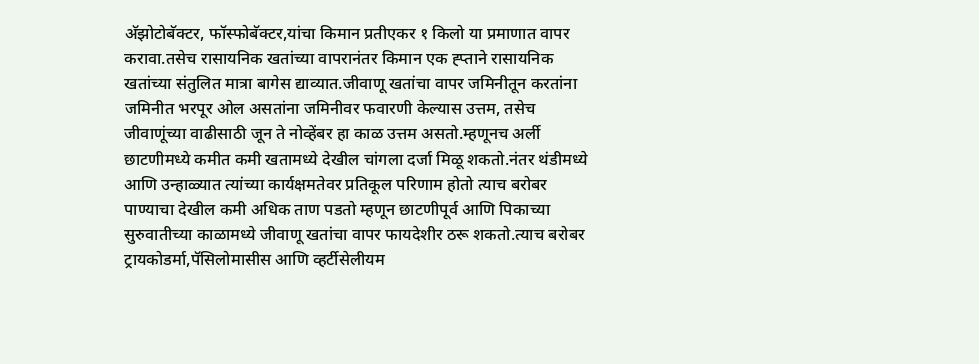अ‍ॅझोटोबॅक्टर, फॉस्फोबॅक्टर,यांचा किमान प्रतीएकर १ किलो या प्रमाणात वापर करावा.तसेच रासायनिक खतांच्या वापरानंतर किमान एक ह्प्ताने रासायनिक खतांच्या संतुलित मात्रा बागेस द्याव्यात.जीवाणू खतांचा वापर जमिनीतून करतांना जमिनीत भरपूर ओल असतांना जमिनीवर फवारणी केल्यास उत्तम, तसेच जीवाणूंच्या वाढीसाठी जून ते नोव्हेंबर हा काळ उत्तम असतो.म्हणूनच अर्ली छाटणीमध्ये कमीत कमी खतामध्ये देखील चांगला दर्जा मिळू शकतो.नंतर थंडीमध्ये आणि उन्हाळ्यात त्यांच्या कार्यक्षमतेवर प्रतिकूल परिणाम होतो त्याच बरोबर पाण्याचा देखील कमी अधिक ताण पडतो म्हणून छाटणीपूर्व आणि पिकाच्या सुरुवातीच्या काळामध्ये जीवाणू खतांचा वापर फायदेशीर ठरू शकतो.त्याच बरोबर ट्रायकोडर्मा,पॅसिलोमासीस आणि व्हर्टीसेलीयम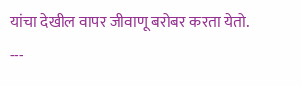यांचा देखील वापर जीवाणू बरोबर करता येतो.
---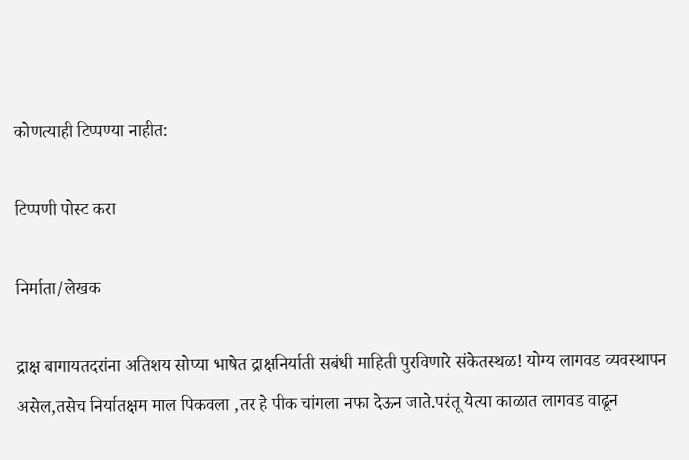कोणत्याही टिप्पण्‍या नाहीत:

टिप्पणी पोस्ट करा

निर्माता/लेखक

द्राक्ष बागायतदरांना अतिशय सोप्या भाषेत द्राक्षनिर्याती सबंधी माहिती पुरविणारे संकेतस्थळ! योग्य लागवड व्यवस्थापन असेल,तसेच निर्यातक्षम माल पिकवला ,तर हे पीक चांगला नफा देऊन जाते.परंतू येत्या काळात लागवड वाढून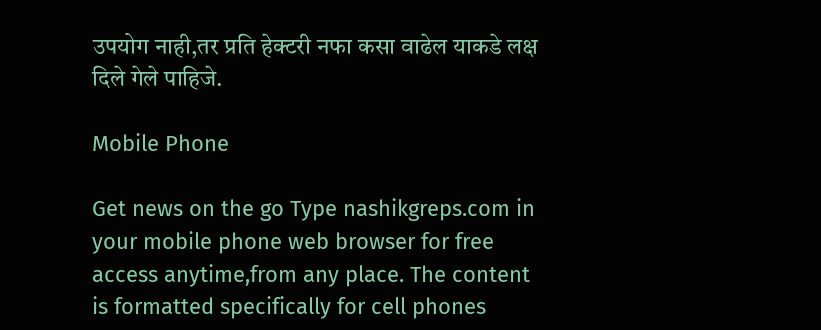उपयोग नाही,तर प्रति हेक्टरी नफा कसा वाढेल याकडे लक्ष दिले गेले पाहिजे.

Mobile Phone

Get news on the go Type nashikgreps.com in your mobile phone web browser for free access anytime,from any place. The content is formatted specifically for cell phones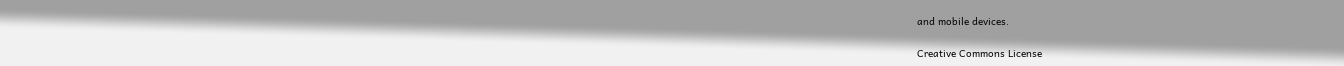and mobile devices.

Creative Commons License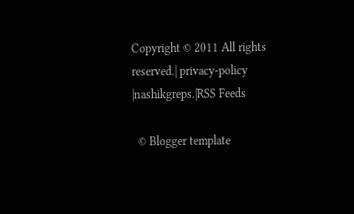Copyright © 2011 All rights reserved.| privacy-policy |nashikgreps.|RSS Feeds

  © Blogger template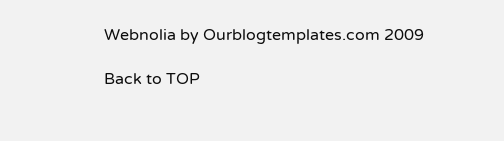Webnolia by Ourblogtemplates.com 2009

Back to TOP